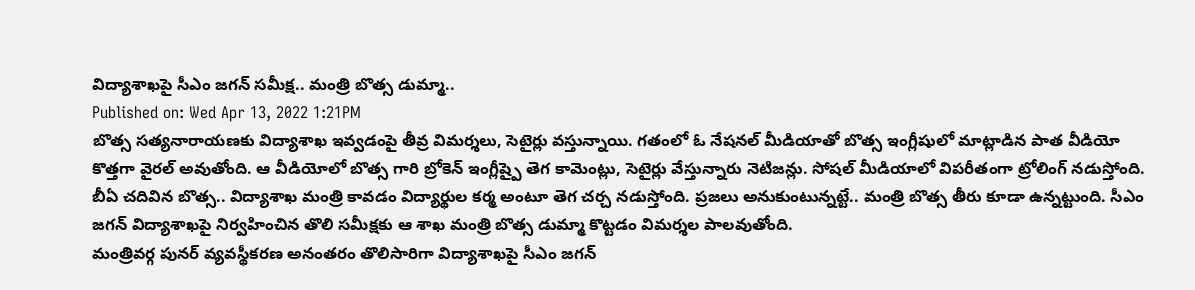విద్యాశాఖపై సీఎం జగన్ సమీక్ష.. మంత్రి బొత్స డుమ్మా..
Published on: Wed Apr 13, 2022 1:21PM
బొత్స సత్యనారాయణకు విద్యాశాఖ ఇవ్వడంపై తీవ్ర విమర్శలు, సెటైర్లు వస్తున్నాయి. గతంలో ఓ నేషనల్ మీడియాతో బొత్స ఇంగ్లీషులో మాట్లాడిన పాత వీడియో కొత్తగా వైరల్ అవుతోంది. ఆ వీడియోలో బొత్స గారి బ్రోకెన్ ఇంగ్లీష్పై తెగ కామెంట్లు, సెటైర్లు వేస్తున్నారు నెటిజన్లు. సోషల్ మీడియాలో విపరీతంగా ట్రోలింగ్ నడుస్తోంది. బీఏ చదివిన బొత్స.. విద్యాశాఖ మంత్రి కావడం విద్యార్థుల కర్మ అంటూ తెగ చర్చ నడుస్తోంది. ప్రజలు అనుకుంటున్నట్టే.. మంత్రి బొత్స తీరు కూడా ఉన్నట్టుంది. సీఎం జగన్ విద్యాశాఖపై నిర్వహించిన తొలి సమీక్షకు ఆ శాఖ మంత్రి బొత్స డుమ్మా కొట్టడం విమర్శల పాలవుతోంది.
మంత్రివర్గ పునర్ వ్యవస్థీకరణ అనంతరం తొలిసారిగా విద్యాశాఖపై సీఎం జగన్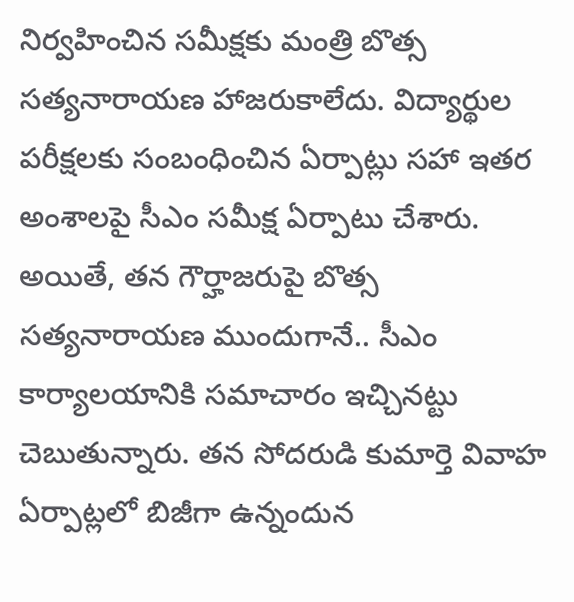నిర్వహించిన సమీక్షకు మంత్రి బొత్స సత్యనారాయణ హాజరుకాలేదు. విద్యార్థుల పరీక్షలకు సంబంధించిన ఏర్పాట్లు సహా ఇతర అంశాలపై సీఎం సమీక్ష ఏర్పాటు చేశారు. అయితే, తన గౌర్హాజరుపై బొత్స సత్యనారాయణ ముందుగానే.. సీఎం కార్యాలయానికి సమాచారం ఇచ్చినట్టు చెబుతున్నారు. తన సోదరుడి కుమార్తె వివాహ ఏర్పాట్లలో బిజీగా ఉన్నందున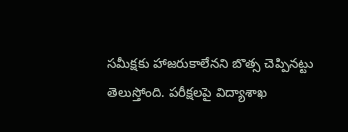సమీక్షకు హాజరుకాలేనని బొత్స చెప్పినట్టు తెలుస్తోంది. పరీక్షలపై విద్యాశాఖ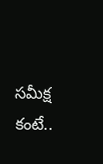సమీక్ష కంటే..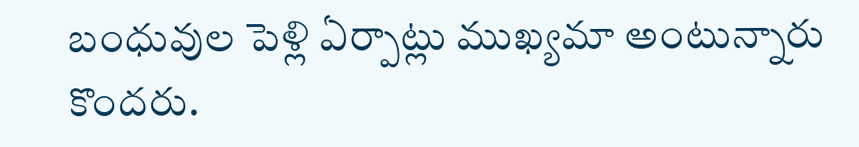బంధువుల పెళ్లి ఏర్పాట్లు ముఖ్యమా అంటున్నారు కొందరు.